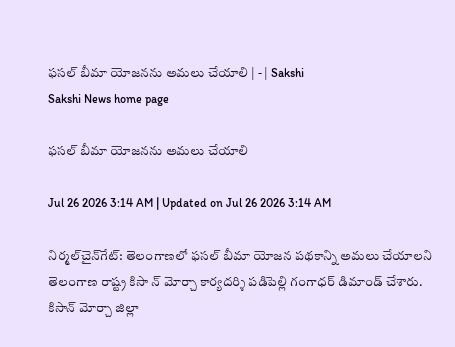ఫసల్‌ బీమా యోజనను అమలు చేయాలి | - | Sakshi
Sakshi News home page

ఫసల్‌ బీమా యోజనను అమలు చేయాలి

Jul 26 2026 3:14 AM | Updated on Jul 26 2026 3:14 AM

నిర్మల్‌చైన్‌గేట్‌: తెలంగాణలో ఫసల్‌ బీమా యోజన పథకాన్ని అమలు చేయాలని తెలంగాణ రాష్ట్ర కిసా న్‌ మోర్చా కార్యదర్శి పడిపెల్లి గంగాధర్‌ డిమాండ్‌ చేశారు. కిసాన్‌ మోర్చా జిల్లా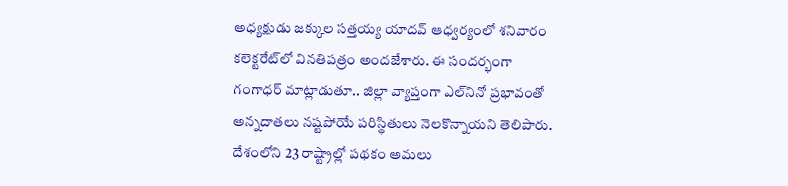అధ్యక్షుడు జక్కుల సత్తయ్య యాదవ్‌ ఆధ్వర్యంలో శనివారం కలెక్టరేట్‌లో వినతిపత్రం అందజేశారు. ఈ సందర్భంగా గంగాధర్‌ మాట్లాడుతూ.. జిల్లా వ్యాప్తంగా ఎల్‌నినో ప్రభావంతో అన్నదాతలు నష్టపోయే పరిస్థితులు నెలకొన్నాయని తెలిపారు. దేశంలోని 23 రాష్ట్రాల్లో పథకం అమలు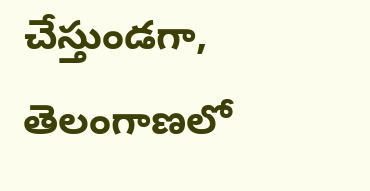చేస్తుండగా, తెలంగాణలో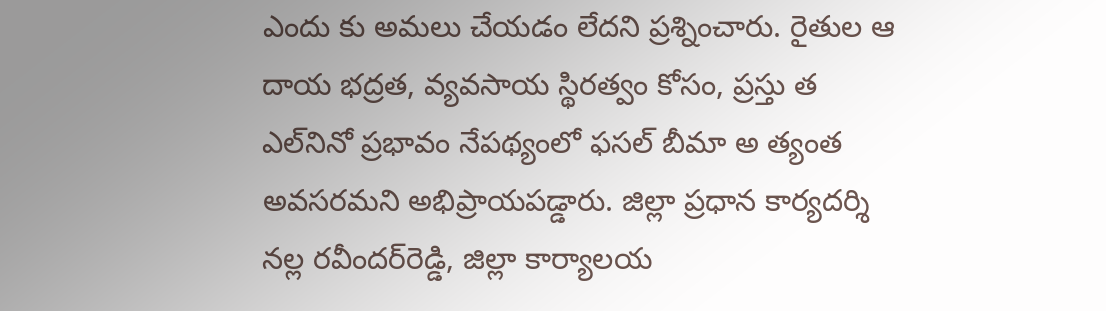ఎందు కు అమలు చేయడం లేదని ప్రశ్నించారు. రైతుల ఆ దాయ భద్రత, వ్యవసాయ స్థిరత్వం కోసం, ప్రస్తు త ఎల్‌నినో ప్రభావం నేపథ్యంలో ఫసల్‌ బీమా అ త్యంత అవసరమని అభిప్రాయపడ్డారు. జిల్లా ప్రధాన కార్యదర్శి నల్ల రవీందర్‌రెడ్డి, జిల్లా కార్యాలయ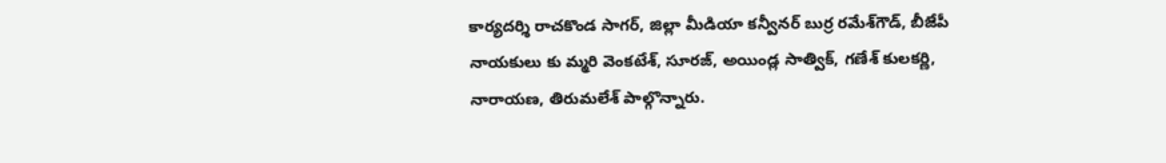కార్యదర్శి రాచకొండ సాగర్‌, జిల్లా మీడియా కన్వీనర్‌ బుర్ర రమేశ్‌గౌడ్‌, బీజేపీ నాయకులు కు మ్మరి వెంకటేశ్‌, సూరజ్‌, అయిండ్ల సాత్విక్‌, గణేశ్‌ కులకర్ణి, నారాయణ, తిరుమలేశ్‌ పాల్గొన్నారు.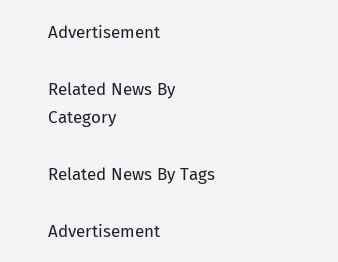Advertisement

Related News By Category

Related News By Tags

Advertisement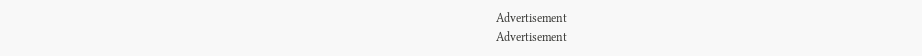Advertisement
Advertisement